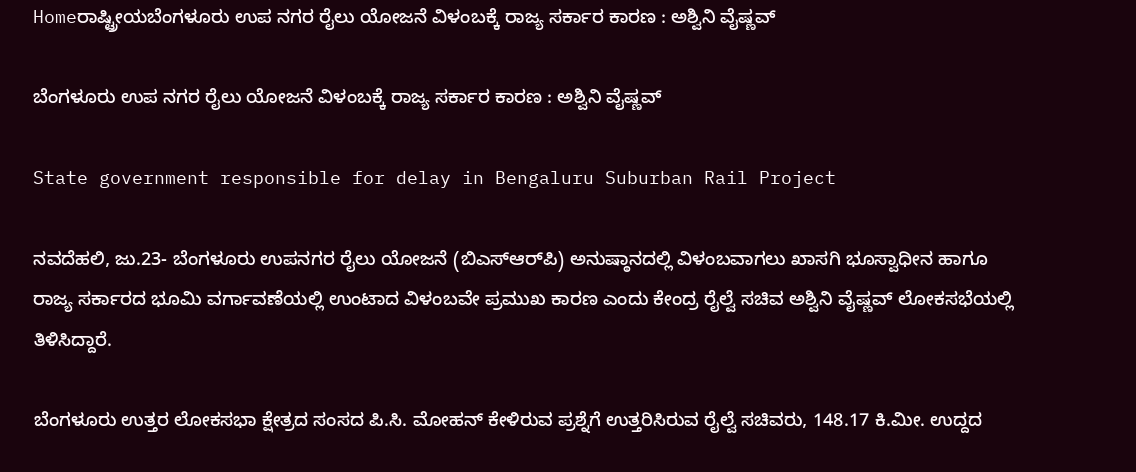Homeರಾಷ್ಟ್ರೀಯಬೆಂಗಳೂರು ಉಪ ನಗರ ರೈಲು ಯೋಜನೆ ವಿಳಂಬಕ್ಕೆ ರಾಜ್ಯ ಸರ್ಕಾರ ಕಾರಣ : ಅಶ್ವಿನಿ ವೈಷ್ಣವ್‌

ಬೆಂಗಳೂರು ಉಪ ನಗರ ರೈಲು ಯೋಜನೆ ವಿಳಂಬಕ್ಕೆ ರಾಜ್ಯ ಸರ್ಕಾರ ಕಾರಣ : ಅಶ್ವಿನಿ ವೈಷ್ಣವ್‌

State government responsible for delay in Bengaluru Suburban Rail Project

ನವದೆಹಲಿ, ಜು.23- ಬೆಂಗಳೂರು ಉಪನಗರ ರೈಲು ಯೋಜನೆ (ಬಿಎಸ್‌‍ಆರ್‌ಪಿ) ಅನುಷ್ಠಾನದಲ್ಲಿ ವಿಳಂಬವಾಗಲು ಖಾಸಗಿ ಭೂಸ್ವಾಧೀನ ಹಾಗೂ ರಾಜ್ಯ ಸರ್ಕಾರದ ಭೂಮಿ ವರ್ಗಾವಣೆಯಲ್ಲಿ ಉಂಟಾದ ವಿಳಂಬವೇ ಪ್ರಮುಖ ಕಾರಣ ಎಂದು ಕೇಂದ್ರ ರೈಲ್ವೆ ಸಚಿವ ಅಶ್ವಿನಿ ವೈಷ್ಣವ್‌ ಲೋಕಸಭೆಯಲ್ಲಿ ತಿಳಿಸಿದ್ದಾರೆ.

ಬೆಂಗಳೂರು ಉತ್ತರ ಲೋಕಸಭಾ ಕ್ಷೇತ್ರದ ಸಂಸದ ಪಿ.ಸಿ. ಮೋಹನ್‌ ಕೇಳಿರುವ ಪ್ರಶ್ನೆಗೆ ಉತ್ತರಿಸಿರುವ ರೈಲ್ವೆ ಸಚಿವರು, 148.17 ಕಿ.ಮೀ. ಉದ್ದದ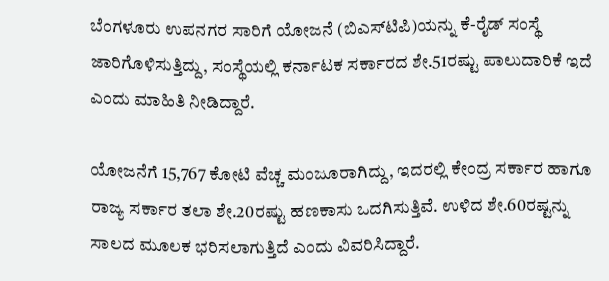ಬೆಂಗಳೂರು ಉಪನಗರ ಸಾರಿಗೆ ಯೋಜನೆ (ಬಿಎಸ್‌‍ಟಿಪಿ)ಯನ್ನು ಕೆ-ರೈಡ್‌ ಸಂಸ್ಥೆ ಜಾರಿಗೊಳಿಸುತ್ತಿದ್ದು, ಸಂಸ್ಥೆಯಲ್ಲಿ ಕರ್ನಾಟಕ ಸರ್ಕಾರದ ಶೇ.51ರಷ್ಟು ಪಾಲುದಾರಿಕೆ ಇದೆ ಎಂದು ಮಾಹಿತಿ ನೀಡಿದ್ದಾರೆ.

ಯೋಜನೆಗೆ 15,767 ಕೋಟಿ ವೆಚ್ಚ ಮಂಜೂರಾಗಿದ್ದು, ಇದರಲ್ಲಿ ಕೇಂದ್ರ ಸರ್ಕಾರ ಹಾಗೂ ರಾಜ್ಯ ಸರ್ಕಾರ ತಲಾ ಶೇ.20ರಷ್ಟು ಹಣಕಾಸು ಒದಗಿಸುತ್ತಿವೆ. ಉಳಿದ ಶೇ.60ರಷ್ಟನ್ನು ಸಾಲದ ಮೂಲಕ ಭರಿಸಲಾಗುತ್ತಿದೆ ಎಂದು ವಿವರಿಸಿದ್ದಾರೆ.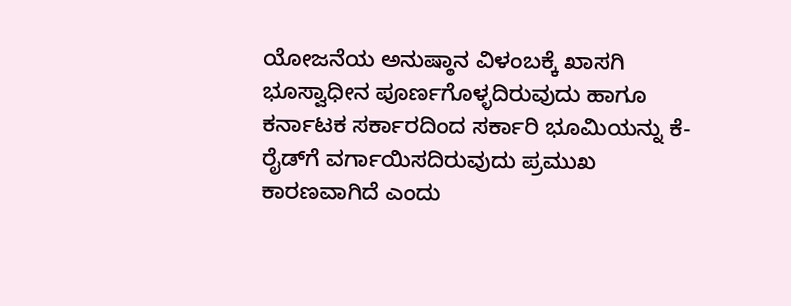ಯೋಜನೆಯ ಅನುಷ್ಠಾನ ವಿಳಂಬಕ್ಕೆ ಖಾಸಗಿ ಭೂಸ್ವಾಧೀನ ಪೂರ್ಣಗೊಳ್ಳದಿರುವುದು ಹಾಗೂ ಕರ್ನಾಟಕ ಸರ್ಕಾರದಿಂದ ಸರ್ಕಾರಿ ಭೂಮಿಯನ್ನು ಕೆ-ರೈಡ್‌ಗೆ ವರ್ಗಾಯಿಸದಿರುವುದು ಪ್ರಮುಖ ಕಾರಣವಾಗಿದೆ ಎಂದು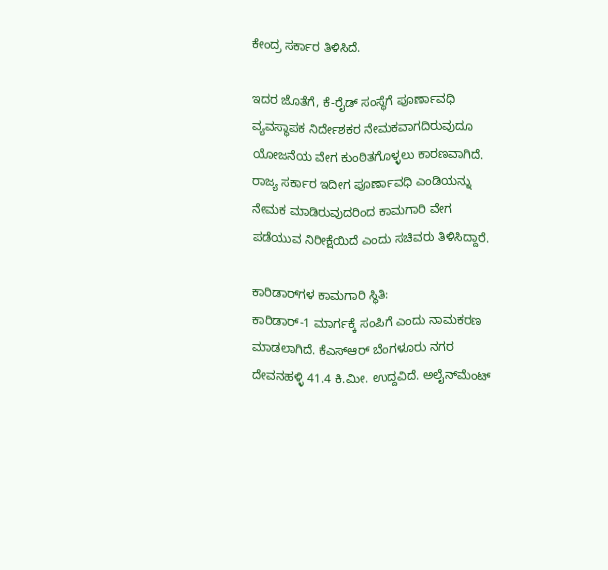ಕೇಂದ್ರ ಸರ್ಕಾರ ತಿಳಿಸಿದೆ.

ಇದರ ಜೊತೆಗೆ, ಕೆ-ರೈಡ್‌ ಸಂಸ್ಥೆಗೆ ಪೂರ್ಣಾವಧಿ ವ್ಯವಸ್ಥಾಪಕ ನಿರ್ದೇಶಕರ ನೇಮಕವಾಗದಿರುವುದೂ ಯೋಜನೆಯ ವೇಗ ಕುಂಠಿತಗೊಳ್ಳಲು ಕಾರಣವಾಗಿದೆ. ರಾಜ್ಯ ಸರ್ಕಾರ ಇದೀಗ ಪೂರ್ಣಾವಧಿ ಎಂಡಿಯನ್ನು ನೇಮಕ ಮಾಡಿರುವುದರಿಂದ ಕಾಮಗಾರಿ ವೇಗ ಪಡೆಯುವ ನಿರೀಕ್ಷೆಯಿದೆ ಎಂದು ಸಚಿವರು ತಿಳಿಸಿದ್ದಾರೆ.

ಕಾರಿಡಾರ್‌ಗಳ ಕಾಮಗಾರಿ ಸ್ಥಿತಿ:
ಕಾರಿಡಾರ್‌-1 ಮಾರ್ಗಕ್ಕೆ ಸಂಪಿಗೆ ಎಂದು ನಾಮಕರಣ ಮಾಡಲಾಗಿದೆ. ಕೆಎಸ್‌‍ಆರ್‌ ಬೆಂಗಳೂರು ನಗರ ದೇವನಹಳ್ಳಿ 41.4 ಕಿ.ಮೀ. ಉದ್ದವಿದೆ. ಅಲೈನ್‌ಮೆಂಟ್‌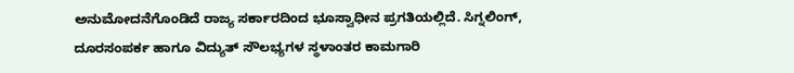ಅನುಮೋದನೆಗೊಂಡಿದೆ ರಾಜ್ಯ ಸರ್ಕಾರದಿಂದ ಭೂಸ್ವಾಧೀನ ಪ್ರಗತಿಯಲ್ಲಿದೆ. ಸಿಗ್ನಲಿಂಗ್‌, ದೂರಸಂಪರ್ಕ ಹಾಗೂ ವಿದ್ಯುತ್‌ ಸೌಲಭ್ಯಗಳ ಸ್ಥಳಾಂತರ ಕಾಮಗಾರಿ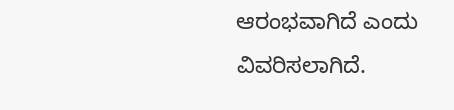ಆರಂಭವಾಗಿದೆ ಎಂದು ವಿವರಿಸಲಾಗಿದೆ.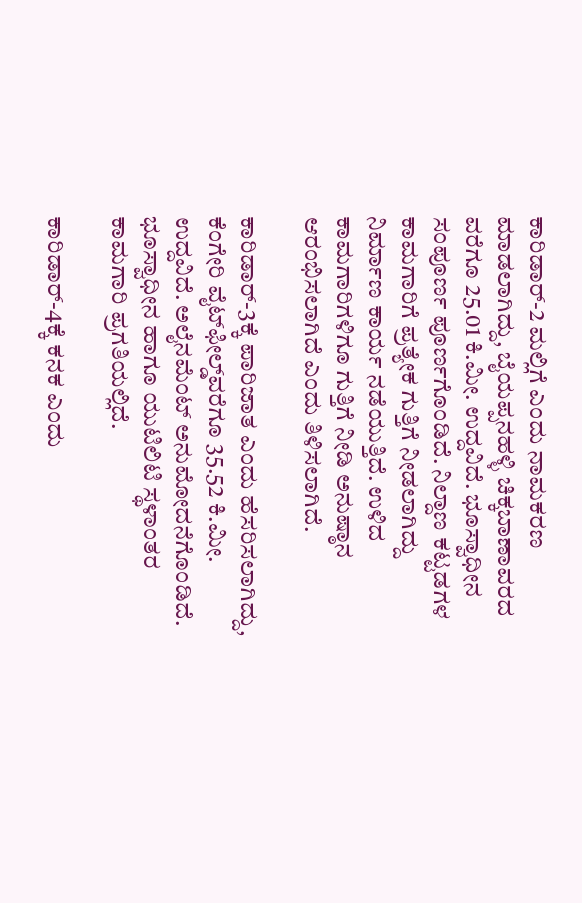ಕಾರಿಡಾರ್‌-2 ಮಲ್ಲಿಗೆ ಎಂದು ನಾಮಕರಣ ಮಾಡಲಾಗಿದ್ದು, ಬೈಯಪ್ಪನಹಳ್ಳಿ ಚಿಕ್ಕಬಾಣಾವರದ ವರೆಗೂ 25.01 ಕಿ.ಮೀ. ಉದ್ದವಿದೆ. ಭೂಸ್ವಾಧೀನ ಸಂಪೂರ್ಣ ಪೂರ್ಣಗೊಂಡಿದೆ. ನಿಲ್ದಾಣ ಕಟ್ಟಡಗಳ ಕಾಮಗಾರಿಗೆ ಪ್ರತ್ಯೇಕ ಗುತ್ತಿಗೆ ನೀಡಲಾಗಿದ್ದು ನಿರ್ಮಾಣ ಕಾರ್ಯ ನಡೆಯುತ್ತಿದೆ. ಉಳಿದ ಕಾಮಗಾರಿಗಳಿಗೂ ಗುತ್ತಿಗೆ ನೀಡಿ ಅನುಷ್ಠಾನ ಆರಂಭಿಸಲಾಗಿದೆ ಎಂದು ತಿಳಿಸಲಾಗಿದೆ.

ಕಾರಿಡಾರ್‌-3ಕ್ಕೆ ಪಾರಿಜಾತ ಎಂದು ಹೆಸರಿಸಲಾಗಿದ್ದು, ಕೆಂಗೇರಿ ವೈಟ್‌ಫೀಲ್ಡ್‌‍ವರೆಗೂ 35.52 ಕಿ.ಮೀ. ಉದ್ದವಿದೆ. ಅಲೈನಮೆಂಟ್‌ ಅನುಮೋದನೆಗೊಂಡಿದೆ. ಭೂಸ್ವಾಧೀನ ಹಾಗೂ ಯುಟಿಲಿಟಿ ಸ್ಥಳಾಂತರ ಕಾಮಗಾರಿ ಪ್ರಗತಿಯಲ್ಲಿದೆ.

ಕಾರಿಡಾರ್‌-4ಕ್ಕೆ ಕನಕ ಎಂದು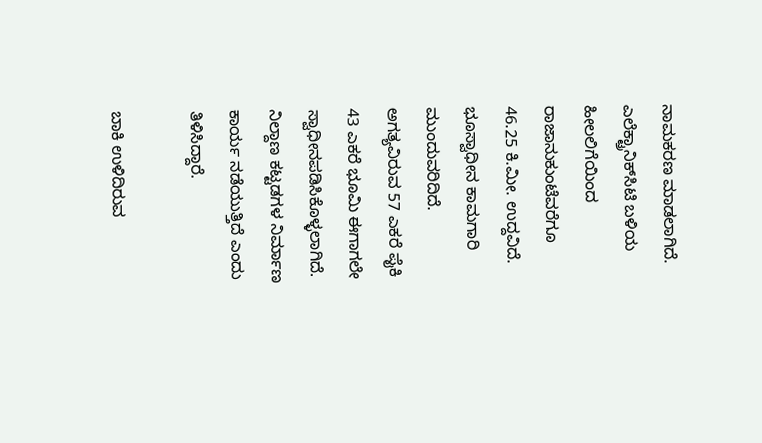ನಾಮಕರಣ ಮಾಡಲಾಗಿದೆ. ಎಲೆಕ್ಟ್ರಾನಿಕ್‌ಸಿಟಿ ಬಳಿಯ ಹೀಲಲಿಗೆಯಿಂದ ರಾಜಾನುಕುಂಟೆವರೆಗೂ 46.25 ಕಿ.ಮೀ. ಉದ್ದವಿದೆ. ಭೂಸ್ವಾಧೀನ ಕಾಮಗಾರಿ ಮುಂದುವರಿದಿದೆ. ಅಗತ್ಯವಿರುವ 57 ಎಕರೆ ಪೈಕಿ 43 ಎಕರೆ ಭೂಮಿ ಈಗಾಗಲೇ ಸ್ವಾಧೀನಪಡಿಸಿಕೊಳ್ಳಲಾಗಿದೆ. ನಿಲ್ದಾಣ ಕಟ್ಟಡಗಳ ನಿರ್ಮಾಣ ಕಾರ್ಯ ನಡೆಯುತ್ತಿದೆ ಎಂದು ತಿಳಿಸಿದ್ದಾರೆ.

ಬಾಕಿ ಉಳಿದಿರುವ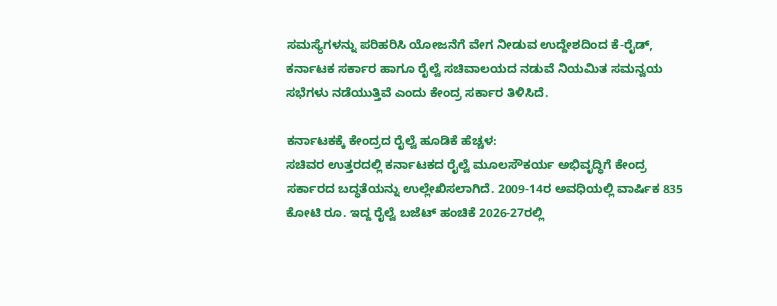ಸಮಸ್ಯೆಗಳನ್ನು ಪರಿಹರಿಸಿ ಯೋಜನೆಗೆ ವೇಗ ನೀಡುವ ಉದ್ದೇಶದಿಂದ ಕೆ-ರೈಡ್‌, ಕರ್ನಾಟಕ ಸರ್ಕಾರ ಹಾಗೂ ರೈಲ್ವೆ ಸಚಿವಾಲಯದ ನಡುವೆ ನಿಯಮಿತ ಸಮನ್ವಯ ಸಭೆಗಳು ನಡೆಯುತ್ತಿವೆ ಎಂದು ಕೇಂದ್ರ ಸರ್ಕಾರ ತಿಳಿಸಿದೆ.

ಕರ್ನಾಟಕಕ್ಕೆ ಕೇಂದ್ರದ ರೈಲ್ವೆ ಹೂಡಿಕೆ ಹೆಚ್ಚಳ:
ಸಚಿವರ ಉತ್ತರದಲ್ಲಿ ಕರ್ನಾಟಕದ ರೈಲ್ವೆ ಮೂಲಸೌಕರ್ಯ ಅಭಿವೃದ್ಧಿಗೆ ಕೇಂದ್ರ ಸರ್ಕಾರದ ಬದ್ಧತೆಯನ್ನು ಉಲ್ಲೇಖಿಸಲಾಗಿದೆ. 2009-14ರ ಅವಧಿಯಲ್ಲಿ ವಾರ್ಷಿಕ 835 ಕೋಟಿ ರೂ. ಇದ್ದ ರೈಲ್ವೆ ಬಜೆಟ್‌ ಹಂಚಿಕೆ 2026-27ರಲ್ಲಿ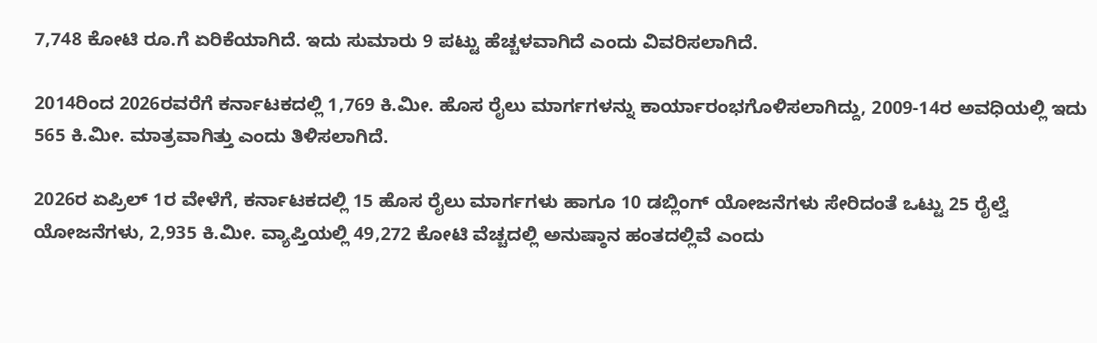7,748 ಕೋಟಿ ರೂ.ಗೆ ಏರಿಕೆಯಾಗಿದೆ. ಇದು ಸುಮಾರು 9 ಪಟ್ಟು ಹೆಚ್ಚಳವಾಗಿದೆ ಎಂದು ವಿವರಿಸಲಾಗಿದೆ.

2014ರಿಂದ 2026ರವರೆಗೆ ಕರ್ನಾಟಕದಲ್ಲಿ 1,769 ಕಿ.ಮೀ. ಹೊಸ ರೈಲು ಮಾರ್ಗಗಳನ್ನು ಕಾರ್ಯಾರಂಭಗೊಳಿಸಲಾಗಿದ್ದು, 2009-14ರ ಅವಧಿಯಲ್ಲಿ ಇದು 565 ಕಿ.ಮೀ. ಮಾತ್ರವಾಗಿತ್ತು ಎಂದು ತಿಳಿಸಲಾಗಿದೆ.

2026ರ ಏಪ್ರಿಲ್‌ 1ರ ವೇಳೆಗೆ, ಕರ್ನಾಟಕದಲ್ಲಿ 15 ಹೊಸ ರೈಲು ಮಾರ್ಗಗಳು ಹಾಗೂ 10 ಡಬ್ಲಿಂಗ್‌ ಯೋಜನೆಗಳು ಸೇರಿದಂತೆ ಒಟ್ಟು 25 ರೈಲ್ವೆ ಯೋಜನೆಗಳು, 2,935 ಕಿ.ಮೀ. ವ್ಯಾಪ್ತಿಯಲ್ಲಿ 49,272 ಕೋಟಿ ವೆಚ್ಚದಲ್ಲಿ ಅನುಷ್ಠಾನ ಹಂತದಲ್ಲಿವೆ ಎಂದು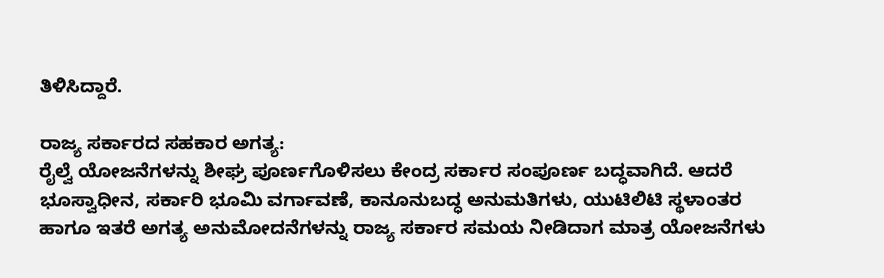ತಿಳಿಸಿದ್ದಾರೆ.

ರಾಜ್ಯ ಸರ್ಕಾರದ ಸಹಕಾರ ಅಗತ್ಯ:
ರೈಲ್ವೆ ಯೋಜನೆಗಳನ್ನು ಶೀಘ್ರ ಪೂರ್ಣಗೊಳಿಸಲು ಕೇಂದ್ರ ಸರ್ಕಾರ ಸಂಪೂರ್ಣ ಬದ್ಧವಾಗಿದೆ. ಆದರೆ ಭೂಸ್ವಾಧೀನ, ಸರ್ಕಾರಿ ಭೂಮಿ ವರ್ಗಾವಣೆ, ಕಾನೂನುಬದ್ಧ ಅನುಮತಿಗಳು, ಯುಟಿಲಿಟಿ ಸ್ಥಳಾಂತರ ಹಾಗೂ ಇತರೆ ಅಗತ್ಯ ಅನುಮೋದನೆಗಳನ್ನು ರಾಜ್ಯ ಸರ್ಕಾರ ಸಮಯ ನೀಡಿದಾಗ ಮಾತ್ರ ಯೋಜನೆಗಳು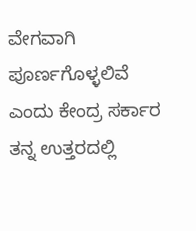ವೇಗವಾಗಿ ಪೂರ್ಣಗೊಳ್ಳಲಿವೆ ಎಂದು ಕೇಂದ್ರ ಸರ್ಕಾರ ತನ್ನ ಉತ್ತರದಲ್ಲಿ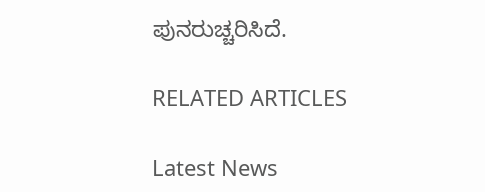ಪುನರುಚ್ಚರಿಸಿದೆ.

RELATED ARTICLES

Latest News